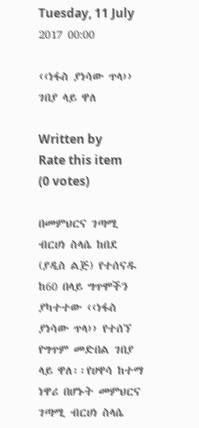Tuesday, 11 July 2017 00:00

‹‹ነፋስ ያነሳው ጥላ›› ገበያ ላይ ዋለ

Written by
Rate this item
(0 votes)

በመምህርና ገጣሚ ብርሀነ ስላሴ ከበደ (ያዲስ ልጅ) የተሰናዱ ከ60 በላይ ግጥሞችን ያካተተው ‹‹ነፋስ
ያነሳው ጥላ›› የተሰኘ የግጥም መድበል ገበያ ላይ ዋለ፡፡የሀዋሳ ከተማ ነዋሪ በሆኑት መምህርና ገጣሚ ብርሀነ ስላሴ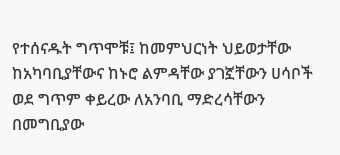የተሰናዱት ግጥሞቹ፤ ከመምህርነት ህይወታቸው ከአካባቢያቸውና ከኑሮ ልምዳቸው ያገኟቸውን ሀሳቦች ወደ ግጥም ቀይረው ለአንባቢ ማድረሳቸውን በመግቢያው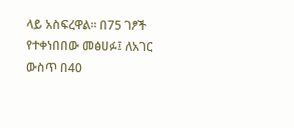ላይ አስፍረዋል፡፡ በ75 ገፆች የተቀነበበው መፅሀፉ፤ ለአገር ውስጥ በ40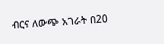ብርና ለውጭ አገራት በ20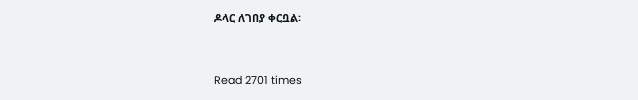ዶላር ለገበያ ቀርቧል፡


Read 2701 times